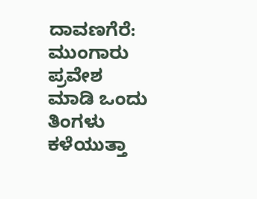ದಾವಣಗೆರೆ: ಮುಂಗಾರು ಪ್ರವೇಶ ಮಾಡಿ ಒಂದು ತಿಂಗಳು ಕಳೆಯುತ್ತಾ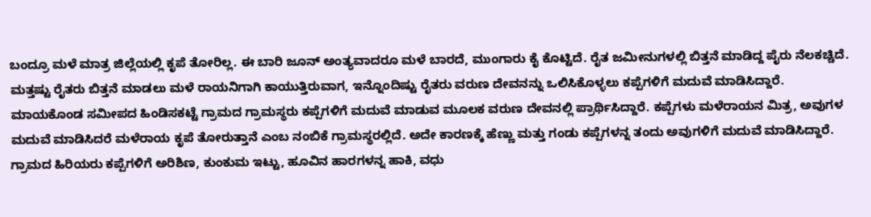ಬಂದ್ರೂ ಮಳೆ ಮಾತ್ರ ಜಿಲ್ಲೆಯಲ್ಲಿ ಕೃಪೆ ತೋರಿಲ್ಲ. ಈ ಬಾರಿ ಜೂನ್ ಅಂತ್ಯವಾದರೂ ಮಳೆ ಬಾರದೆ, ಮುಂಗಾರು ಕೈ ಕೊಟ್ಟಿದೆ. ರೈತ ಜಮೀನುಗಳಲ್ಲಿ ಬಿತ್ತನೆ ಮಾಡಿದ್ದ ಪೈರು ನೆಲಕಚ್ಚಿದೆ. ಮತ್ತಷ್ಟು ರೈತರು ಬಿತ್ತನೆ ಮಾಡಲು ಮಳೆ ರಾಯನಿಗಾಗಿ ಕಾಯುತ್ತಿರುವಾಗ, ಇನ್ನೊಂದಿಷ್ಟು ರೈತರು ವರುಣ ದೇವನನ್ನು ಒಲಿಸಿಕೊಳ್ಳಲು ಕಪ್ಪೆಗಳಿಗೆ ಮದುವೆ ಮಾಡಿಸಿದ್ದಾರೆ.
ಮಾಯಕೊಂಡ ಸಮೀಪದ ಹಿಂಡಿಸಕಟ್ಟೆ ಗ್ರಾಮದ ಗ್ರಾಮಸ್ಥರು ಕಪ್ಪೆಗಳಿಗೆ ಮದುವೆ ಮಾಡುವ ಮೂಲಕ ವರುಣ ದೇವನಲ್ಲಿ ಪ್ರಾರ್ಥಿಸಿದ್ದಾರೆ. ಕಪ್ಪೆಗಳು ಮಳೆರಾಯನ ಮಿತ್ರ, ಅವುಗಳ ಮದುವೆ ಮಾಡಿಸಿದರೆ ಮಳೆರಾಯ ಕೃಪೆ ತೋರುತ್ತಾನೆ ಎಂಬ ನಂಬಿಕೆ ಗ್ರಾಮಸ್ಥರಲ್ಲಿದೆ. ಅದೇ ಕಾರಣಕ್ಕೆ ಹೆಣ್ಣು ಮತ್ತು ಗಂಡು ಕಪ್ಪೆಗಳನ್ನ ತಂದು ಅವುಗಳಿಗೆ ಮದುವೆ ಮಾಡಿಸಿದ್ದಾರೆ.
ಗ್ರಾಮದ ಹಿರಿಯರು ಕಪ್ಪೆಗಳಿಗೆ ಅರಿಶಿಣ, ಕುಂಕುಮ ಇಟ್ಟು, ಹೂವಿನ ಹಾರಗಳನ್ನ ಹಾಕಿ, ವಧು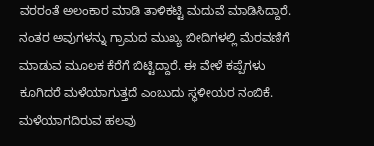ವರರಂತೆ ಅಲಂಕಾರ ಮಾಡಿ ತಾಳಿಕಟ್ಟಿ ಮದುವೆ ಮಾಡಿಸಿದ್ದಾರೆ. ನಂತರ ಅವುಗಳನ್ನು ಗ್ರಾಮದ ಮುಖ್ಯ ಬೀದಿಗಳಲ್ಲಿ ಮೆರವಣಿಗೆ ಮಾಡುವ ಮೂಲಕ ಕೆರೆಗೆ ಬಿಟ್ಟಿದ್ದಾರೆ. ಈ ವೇಳೆ ಕಪ್ಪೆಗಳು ಕೂಗಿದರೆ ಮಳೆಯಾಗುತ್ತದೆ ಎಂಬುದು ಸ್ಥಳೀಯರ ನಂಬಿಕೆ. ಮಳೆಯಾಗದಿರುವ ಹಲವು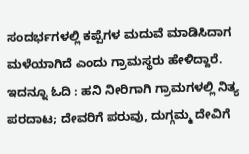ಸಂದರ್ಭಗಳಲ್ಲಿ ಕಪ್ಪೆಗಳ ಮದುವೆ ಮಾಡಿಸಿದಾಗ ಮಳೆಯಾಗಿದೆ ಎಂದು ಗ್ರಾಮಸ್ಥರು ಹೇಳಿದ್ದಾರೆ.
ಇದನ್ನೂ ಓದಿ : ಹನಿ ನೀರಿಗಾಗಿ ಗ್ರಾಮಗಳಲ್ಲಿ ನಿತ್ಯ ಪರದಾಟ; ದೇವರಿಗೆ ಪರುವು, ದುಗ್ಗಮ್ಮ ದೇವಿಗೆ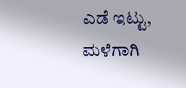ಎಡೆ ಇಟ್ಟು, ಮಳೆಗಾಗಿ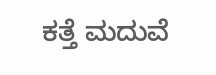ಕತ್ತೆ ಮದುವೆ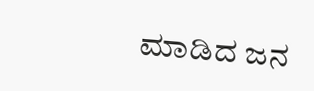ಮಾಡಿದ ಜನ